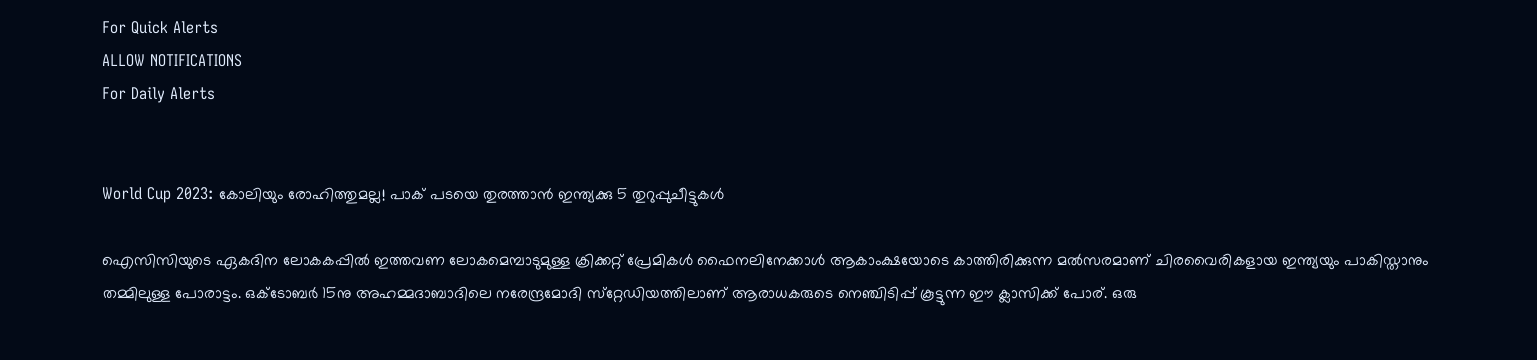For Quick Alerts
ALLOW NOTIFICATIONS
For Daily Alerts


World Cup 2023: കോലിയും രോഹിത്തുമല്ല! പാക് പടയെ തുരത്താന്‍ ഇന്ത്യക്കു 5 തുറുപ്പുചീട്ടുകള്‍

ഐസിസിയുടെ ഏകദിന ലോകകപ്പില്‍ ഇത്തവണ ലോകമെമ്പാടുമുള്ള ക്രിക്കറ്റ് പ്രേമികള്‍ ഫൈനലിനേക്കാള്‍ ആകാംക്ഷയോടെ കാത്തിരിക്കുന്ന മല്‍സരമാണ് ചിരവൈരികളായ ഇന്ത്യയും പാകിസ്താനും തമ്മിലുള്ള പോരാട്ടം. ഒക്ടോബര്‍ 15നു അഹമ്മദാബാദിലെ നരേന്ദ്രമോദി സ്‌റ്റേഡിയത്തിലാണ് ആരാധകരുടെ നെഞ്ചിടിപ്പ് കൂട്ടുന്ന ഈ ക്ലാസിക്ക് പോര്. ഒരു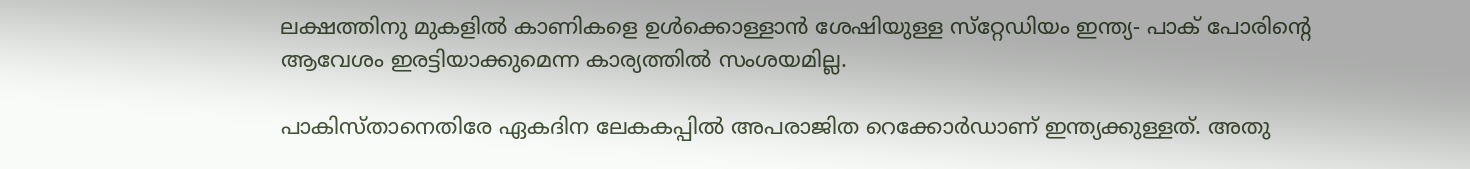ലക്ഷത്തിനു മുകളില്‍ കാണികളെ ഉള്‍ക്കൊള്ളാന്‍ ശേഷിയുള്ള സ്‌റ്റേഡിയം ഇന്ത്യ- പാക് പോരിന്റെ ആവേശം ഇരട്ടിയാക്കുമെന്ന കാര്യത്തില്‍ സംശയമില്ല.

പാകിസ്താനെതിരേ ഏകദിന ലേകകപ്പില്‍ അപരാജിത റെക്കോര്‍ഡാണ് ഇന്ത്യക്കുള്ളത്. അതു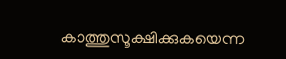കാത്തുസൂക്ഷിക്കുകയെന്ന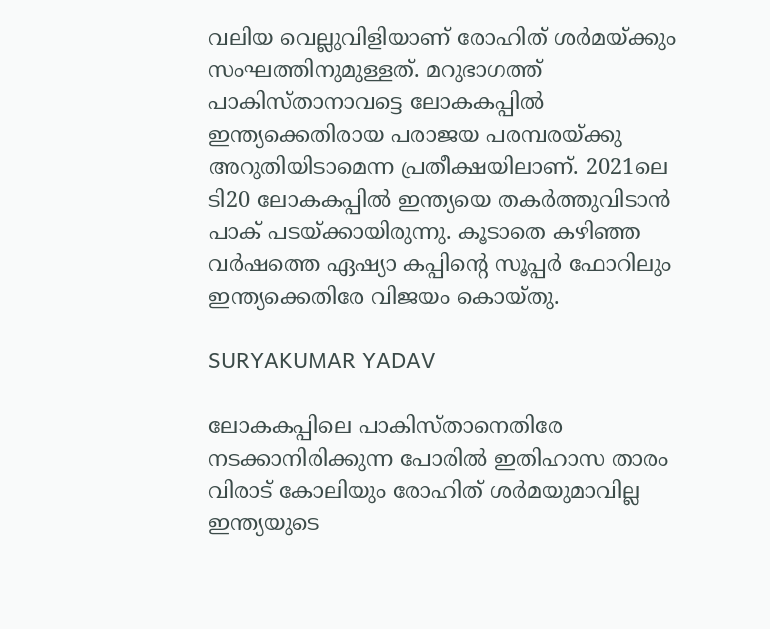വലിയ വെല്ലുവിളിയാണ് രോഹിത് ശര്‍മയ്ക്കും സംഘത്തിനുമുള്ളത്. മറുഭാഗത്ത് പാകിസ്താനാവട്ടെ ലോകകപ്പില്‍ ഇന്ത്യക്കെതിരായ പരാജയ പരമ്പരയ്ക്കു അറുതിയിടാമെന്ന പ്രതീക്ഷയിലാണ്. 2021ലെ ടി20 ലോകകപ്പില്‍ ഇന്ത്യയെ തകര്‍ത്തുവിടാന്‍ പാക് പടയ്ക്കായിരുന്നു. കൂടാതെ കഴിഞ്ഞ വര്‍ഷത്തെ ഏഷ്യാ കപ്പിന്റെ സൂപ്പര്‍ ഫോറിലും ഇന്ത്യക്കെതിരേ വിജയം കൊയ്തു.

SURYAKUMAR YADAV

ലോകകപ്പിലെ പാകിസ്താനെതിരേ നടക്കാനിരിക്കുന്ന പോരില്‍ ഇതിഹാസ താരം വിരാട് കോലിയും രോഹിത് ശര്‍മയുമാവില്ല ഇന്ത്യയുടെ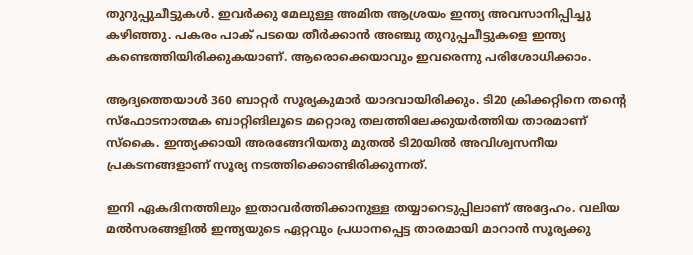തുറുപ്പുചീട്ടുകള്‍. ഇവര്‍ക്കു മേലുള്ള അമിത ആശ്രയം ഇന്ത്യ അവസാനിപ്പിച്ചു കഴിഞ്ഞു. പകരം പാക് പടയെ തീര്‍ക്കാന്‍ അഞ്ചു തുറുപ്പചീട്ടുകളെ ഇന്ത്യ കണ്ടെത്തിയിരിക്കുകയാണ്. ആരൊക്കെയാവും ഇവരെന്നു പരിശോധിക്കാം.

ആദ്യത്തെയാള്‍ 360 ബാറ്റര്‍ സൂര്യകുമാര്‍ യാദവായിരിക്കും. ടി20 ക്രിക്കറ്റിനെ തന്റെ സ്‌ഫോടനാത്മക ബാറ്റിങിലൂടെ മറ്റൊരു തലത്തിലേക്കുയര്‍ത്തിയ താരമാണ് സ്‌കൈ. ഇന്ത്യക്കായി അരങ്ങേറിയതു മുതല്‍ ടി20യില്‍ അവിശ്വസനീയ പ്രകടനങ്ങളാണ് സൂര്യ നടത്തിക്കൊണ്ടിരിക്കുന്നത്.

ഇനി ഏകദിനത്തിലും ഇതാവര്‍ത്തിക്കാനുള്ള തയ്യാറെടുപ്പിലാണ് അദ്ദേഹം. വലിയ മല്‍സരങ്ങളില്‍ ഇന്ത്യയുടെ ഏറ്റവും പ്രധാനപ്പെട്ട താരമായി മാറാന്‍ സൂര്യക്കു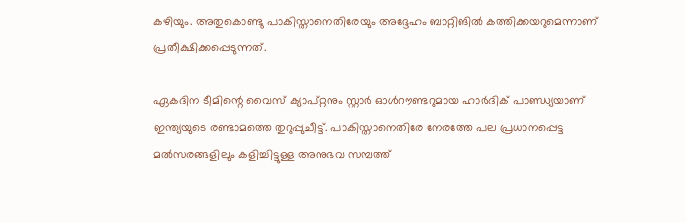കഴിയും. അതുകൊണ്ടു പാകിസ്താനെതിരേയും അദ്ദേഹം ബാറ്റിങില്‍ കത്തിക്കയറുമെന്നാണ് പ്രതീക്ഷിക്കപ്പെടുന്നത്.

ഏകദിന ടീമിന്റെ വൈസ് ക്യാപ്റ്റനും സ്റ്റാര്‍ ഓള്‍റൗണ്ടറുമായ ഹാര്‍ദിക് പാണ്ഡ്യയാണ് ഇന്ത്യയുടെ രണ്ടാമത്തെ തുറുപ്പുചീട്ട്. പാകിസ്താനെതിരേ നേരത്തേ പല പ്രധാനപ്പെട്ട മല്‍സരങ്ങളിലും കളിച്ചിട്ടുള്ള അനുഭവ സമ്പത്ത്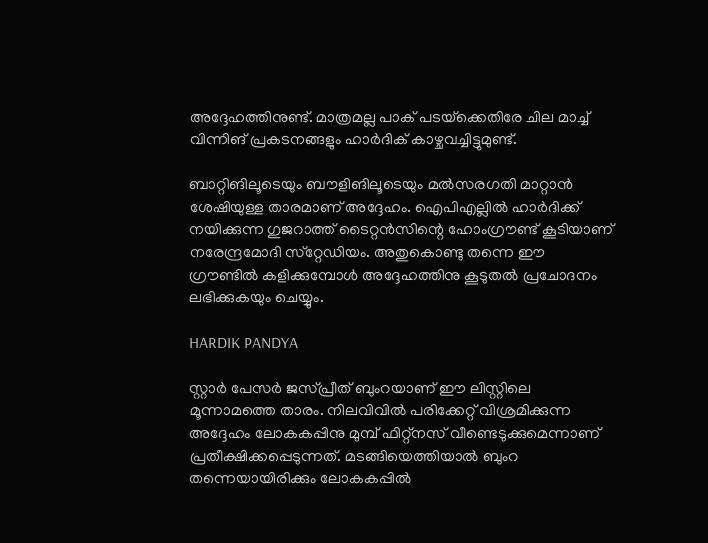അദ്ദേഹത്തിനുണ്ട്. മാത്രമല്ല പാക് പടയ്‌ക്കെതിരേ ചില മാച്ച് വിന്നിങ് പ്രകടനങ്ങളും ഹാര്‍ദിക് കാഴ്ചവച്ചിട്ടുമുണ്ട്.

ബാറ്റിങിലൂടെയും ബൗളിങിലൂടെയും മല്‍സരഗതി മാറ്റാന്‍ ശേഷിയുള്ള താരമാണ് അദ്ദേഹം. ഐപിഎല്ലില്‍ ഹാര്‍ദിക്ക് നയിക്കുന്ന ഗുജറാത്ത് ടൈറ്റന്‍സിന്റെ ഹോംഗ്രൗണ്ട് കൂടിയാണ് നരേന്ദ്രമോദി സ്‌റ്റേഡിയം. അതുകൊണ്ടു തന്നെ ഈ ഗ്രൗണ്ടില്‍ കളിക്കുമ്പോള്‍ അദ്ദേഹത്തിനു കൂടുതല്‍ പ്രചോദനം ലഭിക്കുകയും ചെയ്യും.

HARDIK PANDYA

സ്റ്റാര്‍ പേസര്‍ ജസ്പ്രീത് ബുംറയാണ് ഈ ലിസ്റ്റിലെ മൂന്നാമത്തെ താരം. നിലവിവില്‍ പരിക്കേറ്റ് വിശ്രമിക്കുന്ന അദ്ദേഹം ലോകകപ്പിനു മുമ്പ് ഫിറ്റ്‌നസ് വീണ്ടെടുക്കുമെന്നാണ് പ്രതീക്ഷിക്കപ്പെടുന്നത്. മടങ്ങിയെത്തിയാല്‍ ബുംറ തന്നെയായിരിക്കും ലോകകപ്പില്‍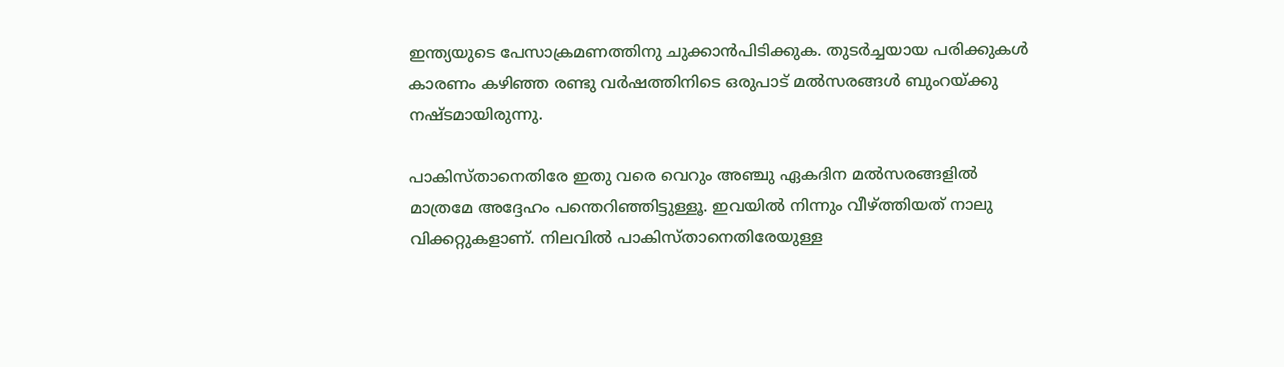ഇന്ത്യയുടെ പേസാക്രമണത്തിനു ചുക്കാന്‍പിടിക്കുക. തുടര്‍ച്ചയായ പരിക്കുകള്‍ കാരണം കഴിഞ്ഞ രണ്ടു വര്‍ഷത്തിനിടെ ഒരുപാട് മല്‍സരങ്ങള്‍ ബുംറയ്ക്കു നഷ്ടമായിരുന്നു.

പാകിസ്താനെതിരേ ഇതു വരെ വെറും അഞ്ചു ഏകദിന മല്‍സരങ്ങളില്‍ മാത്രമേ അദ്ദേഹം പന്തെറിഞ്ഞിട്ടുള്ളൂ. ഇവയില്‍ നിന്നും വീഴ്ത്തിയത് നാലു വിക്കറ്റുകളാണ്. നിലവില്‍ പാകിസ്താനെതിരേയുള്ള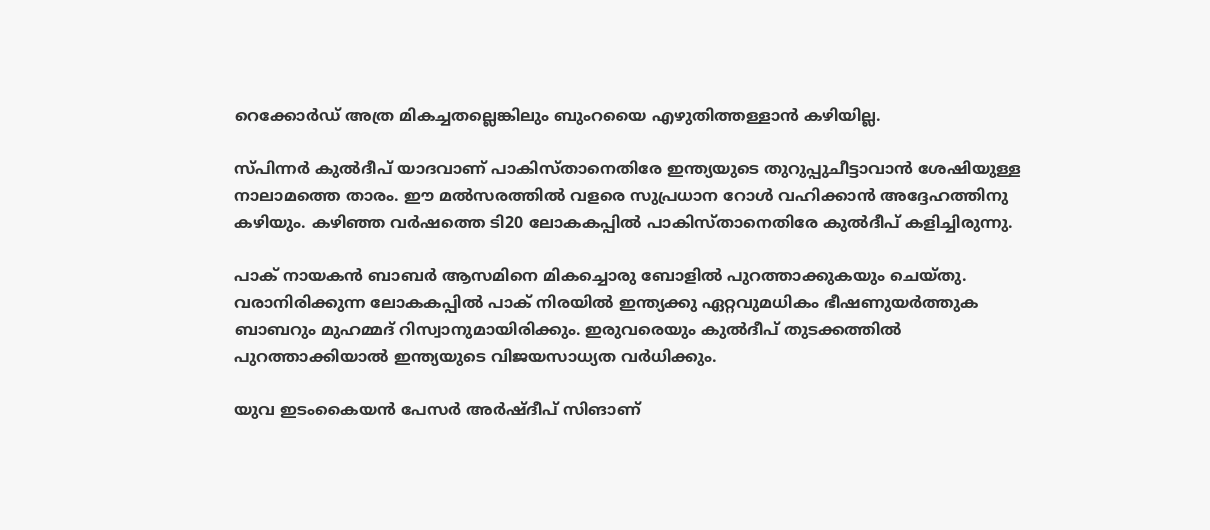റെക്കോര്‍ഡ് അത്ര മികച്ചതല്ലെങ്കിലും ബുംറയൈ എഴുതിത്തള്ളാന്‍ കഴിയില്ല.

സ്പിന്നര്‍ കുല്‍ദീപ് യാദവാണ് പാകിസ്താനെതിരേ ഇന്ത്യയുടെ തുറുപ്പുചീട്ടാവാന്‍ ശേഷിയുള്ള നാലാമത്തെ താരം. ഈ മല്‍സരത്തില്‍ വളരെ സുപ്രധാന റോള്‍ വഹിക്കാന്‍ അദ്ദേഹത്തിനു കഴിയും. കഴിഞ്ഞ വര്‍ഷത്തെ ടി20 ലോകകപ്പില്‍ പാകിസ്താനെതിരേ കുല്‍ദീപ് കളിച്ചിരുന്നു.

പാക് നായകന്‍ ബാബര്‍ ആസമിനെ മികച്ചൊരു ബോളില്‍ പുറത്താക്കുകയും ചെയ്തു. വരാനിരിക്കുന്ന ലോകകപ്പില്‍ പാക് നിരയില്‍ ഇന്ത്യക്കു ഏറ്റവുമധികം ഭീഷണുയര്‍ത്തുക ബാബറും മുഹമ്മദ് റിസ്വാനുമായിരിക്കും. ഇരുവരെയും കുല്‍ദീപ് തുടക്കത്തില്‍ പുറത്താക്കിയാല്‍ ഇന്ത്യയുടെ വിജയസാധ്യത വര്‍ധിക്കും.

യുവ ഇടംകൈയന്‍ പേസര്‍ അര്‍ഷ്ദീപ് സിങാണ്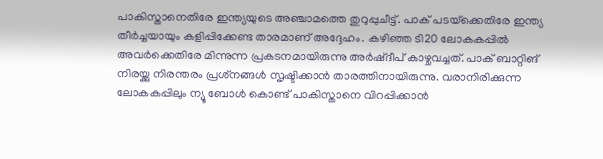പാകിസ്താനെതിരേ ഇന്ത്യയുടെ അഞ്ചാമത്തെ തുറുപ്പുചീട്ട്. പാക് പടയ്‌ക്കെതിരേ ഇന്ത്യ തീര്‍ച്ചയായും കളിപ്പിക്കേണ്ട താരമാണ് അദ്ദേഹം. കഴിഞ്ഞ ടി20 ലോകകപ്പില്‍ അവര്‍ക്കെതിരേ മിന്നുന്ന പ്രകടനമായിരുന്നു അര്‍ഷ്ദീപ് കാഴ്ചവച്ചത്. പാക് ബാറ്റിങ് നിരയ്ക്കു നിരന്തരം പ്രശ്‌നങ്ങള്‍ സൃഷ്ടിക്കാന്‍ താരത്തിനായിരുന്നു. വരാനിരിക്കുന്ന ലോകകപ്പിലും ന്യൂ ബോള്‍ കൊണ്ട് പാകിസ്താനെ വിറപ്പിക്കാന്‍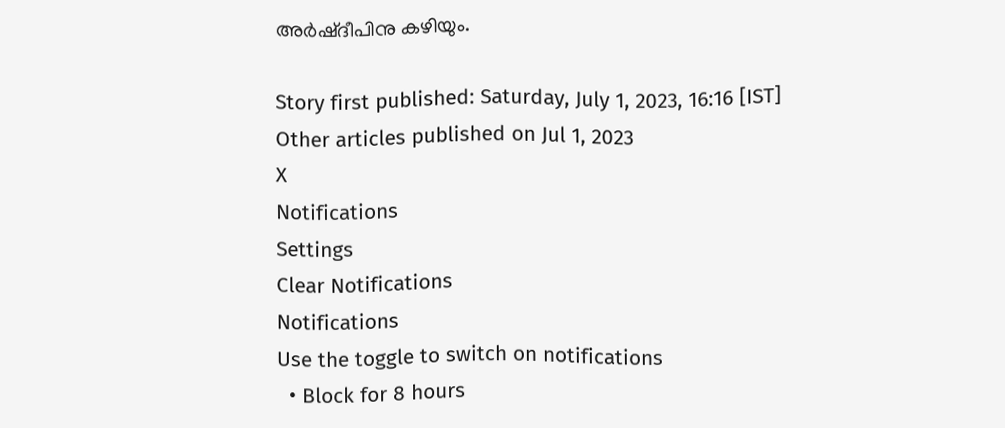അര്‍ഷ്ദീപിനു കഴിയും.

Story first published: Saturday, July 1, 2023, 16:16 [IST]
Other articles published on Jul 1, 2023
X
Notifications
Settings
Clear Notifications
Notifications
Use the toggle to switch on notifications
  • Block for 8 hours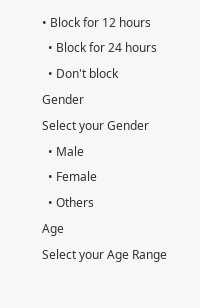• Block for 12 hours
  • Block for 24 hours
  • Don't block
Gender
Select your Gender
  • Male
  • Female
  • Others
Age
Select your Age Range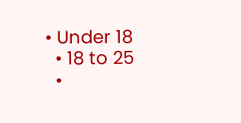• Under 18
  • 18 to 25
  •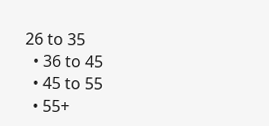26 to 35
  • 36 to 45
  • 45 to 55
  • 55+